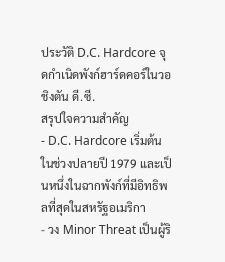ประวัติ D.C. Hardcore จุดกำเนิดพังก์ฮาร์ดคอร์ในวอชิงตัน ดี.ซี.
สรุปใจความสำคัญ
- D.C. Hardcore เริ่มต้นในช่วงปลายปี 1979 และเป็นหนึ่งในฉากพังก์ที่มีอิทธิพลที่สุดในสหรัฐอเมริกา
- วง Minor Threat เป็นผู้ริ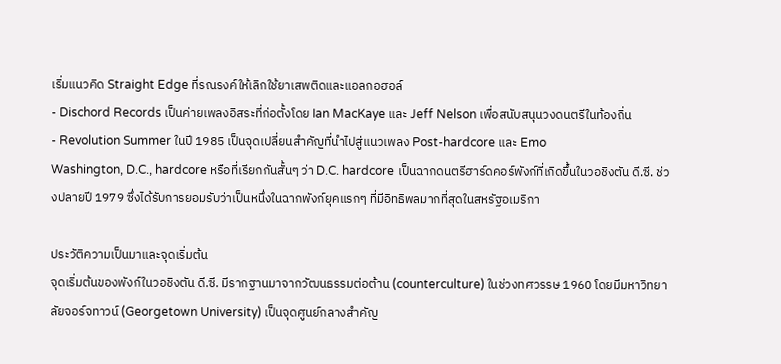เริ่มแนวคิด Straight Edge ที่รณรงค์ให้เลิกใช้ยาเสพติดและแอลกอฮอล์
- Dischord Records เป็นค่ายเพลงอิสระที่ก่อตั้งโดย Ian MacKaye และ Jeff Nelson เพื่อสนับสนุนวงดนตรีในท้องถิ่น
- Revolution Summer ในปี 1985 เป็นจุดเปลี่ยนสำคัญที่นำไปสู่แนวเพลง Post-hardcore และ Emo
Washington, D.C., hardcore หรือที่เรียกกันสั้นๆ ว่า D.C. hardcore เป็นฉากดนตรีฮาร์ดคอร์พังก์ที่เกิดขึ้นในวอชิงตัน ดี.ซี. ช่วงปลายปี 1979 ซึ่งได้รับการยอมรับว่าเป็นหนึ่งในฉากพังก์ยุคแรกๆ ที่มีอิทธิพลมากที่สุดในสหรัฐอเมริกา

ประวัติความเป็นมาและจุดเริ่มต้น
จุดเริ่มต้นของพังก์ในวอชิงตัน ดี.ซี. มีรากฐานมาจากวัฒนธรรมต่อต้าน (counterculture) ในช่วงทศวรรษ 1960 โดยมีมหาวิทยาลัยจอร์จทาวน์ (Georgetown University) เป็นจุดศูนย์กลางสำคัญ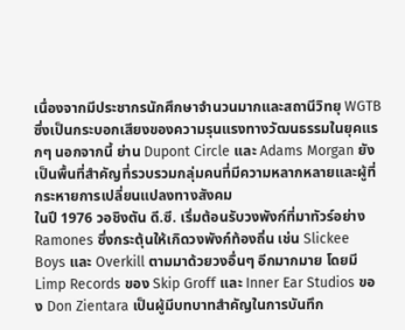เนื่องจากมีประชากรนักศึกษาจำนวนมากและสถานีวิทยุ WGTB ซึ่งเป็นกระบอกเสียงของความรุนแรงทางวัฒนธรรมในยุคแรกๆ นอกจากนี้ ย่าน Dupont Circle และ Adams Morgan ยังเป็นพื้นที่สำคัญที่รวบรวมกลุ่มคนที่มีความหลากหลายและผู้ที่กระหายการเปลี่ยนแปลงทางสังคม
ในปี 1976 วอชิงตัน ดี.ซี. เริ่มต้อนรับวงพังก์ที่มาทัวร์อย่าง Ramones ซึ่งกระตุ้นให้เกิดวงพังก์ท้องถิ่น เช่น Slickee Boys และ Overkill ตามมาด้วยวงอื่นๆ อีกมากมาย โดยมี Limp Records ของ Skip Groff และ Inner Ear Studios ของ Don Zientara เป็นผู้มีบทบาทสำคัญในการบันทึก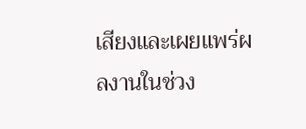เสียงและเผยแพร่ผลงานในช่วง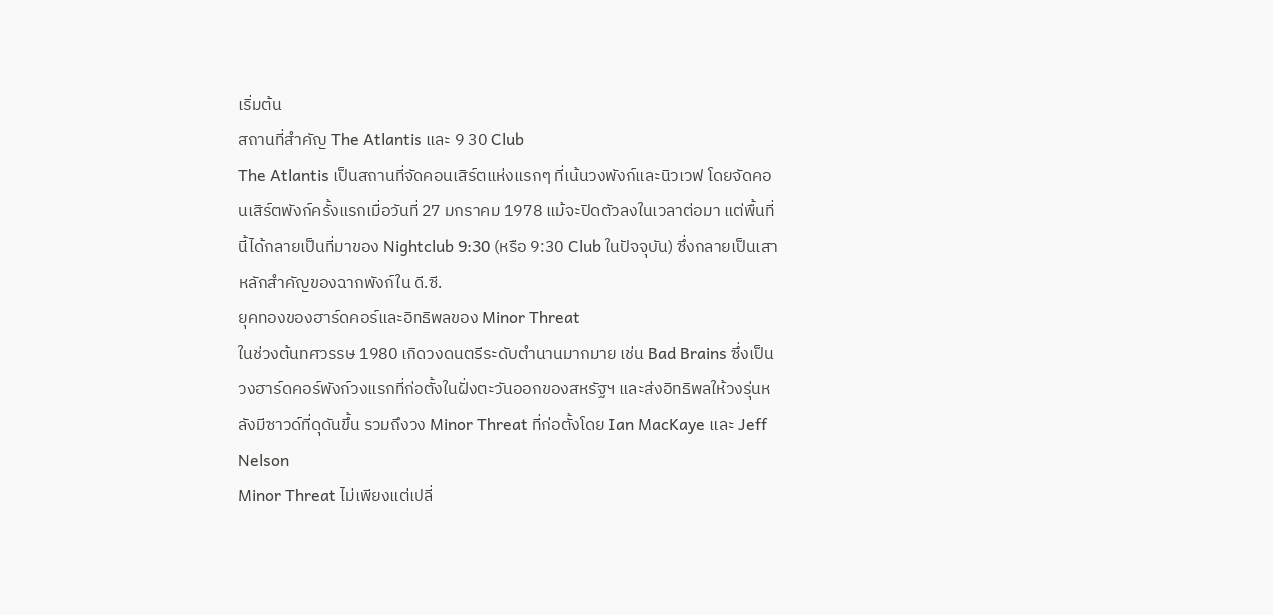เริ่มต้น
สถานที่สำคัญ The Atlantis และ 9 30 Club
The Atlantis เป็นสถานที่จัดคอนเสิร์ตแห่งแรกๆ ที่เน้นวงพังก์และนิวเวฟ โดยจัดคอนเสิร์ตพังก์ครั้งแรกเมื่อวันที่ 27 มกราคม 1978 แม้จะปิดตัวลงในเวลาต่อมา แต่พื้นที่นี้ได้กลายเป็นที่มาของ Nightclub 9:30 (หรือ 9:30 Club ในปัจจุบัน) ซึ่งกลายเป็นเสาหลักสำคัญของฉากพังก์ใน ดี.ซี.
ยุคทองของฮาร์ดคอร์และอิทธิพลของ Minor Threat
ในช่วงต้นทศวรรษ 1980 เกิดวงดนตรีระดับตำนานมากมาย เช่น Bad Brains ซึ่งเป็นวงฮาร์ดคอร์พังก์วงแรกที่ก่อตั้งในฝั่งตะวันออกของสหรัฐฯ และส่งอิทธิพลให้วงรุ่นหลังมีซาวด์ที่ดุดันขึ้น รวมถึงวง Minor Threat ที่ก่อตั้งโดย Ian MacKaye และ Jeff Nelson
Minor Threat ไม่เพียงแต่เปลี่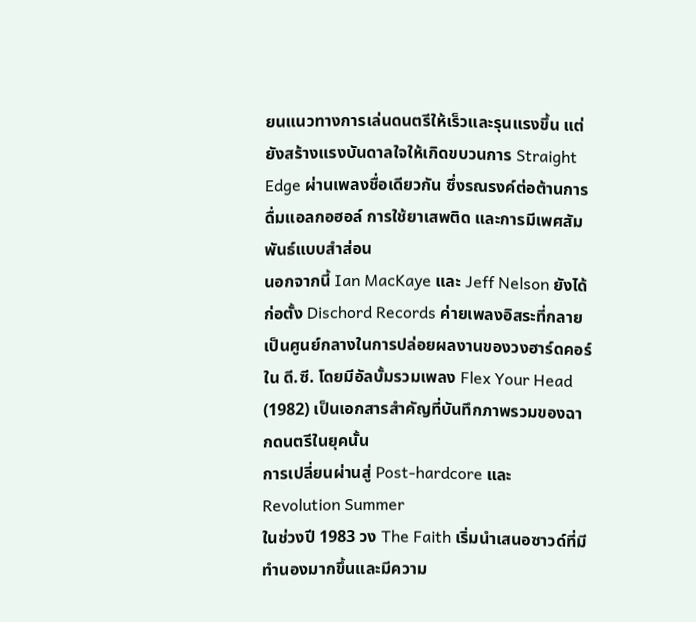ยนแนวทางการเล่นดนตรีให้เร็วและรุนแรงขึ้น แต่ยังสร้างแรงบันดาลใจให้เกิดขบวนการ Straight Edge ผ่านเพลงชื่อเดียวกัน ซึ่งรณรงค์ต่อต้านการดื่มแอลกอฮอล์ การใช้ยาเสพติด และการมีเพศสัมพันธ์แบบสำส่อน
นอกจากนี้ Ian MacKaye และ Jeff Nelson ยังได้ก่อตั้ง Dischord Records ค่ายเพลงอิสระที่กลายเป็นศูนย์กลางในการปล่อยผลงานของวงฮาร์ดคอร์ใน ดี.ซี. โดยมีอัลบั้มรวมเพลง Flex Your Head (1982) เป็นเอกสารสำคัญที่บันทึกภาพรวมของฉากดนตรีในยุคนั้น
การเปลี่ยนผ่านสู่ Post-hardcore และ Revolution Summer
ในช่วงปี 1983 วง The Faith เริ่มนำเสนอซาวด์ที่มีทำนองมากขึ้นและมีความ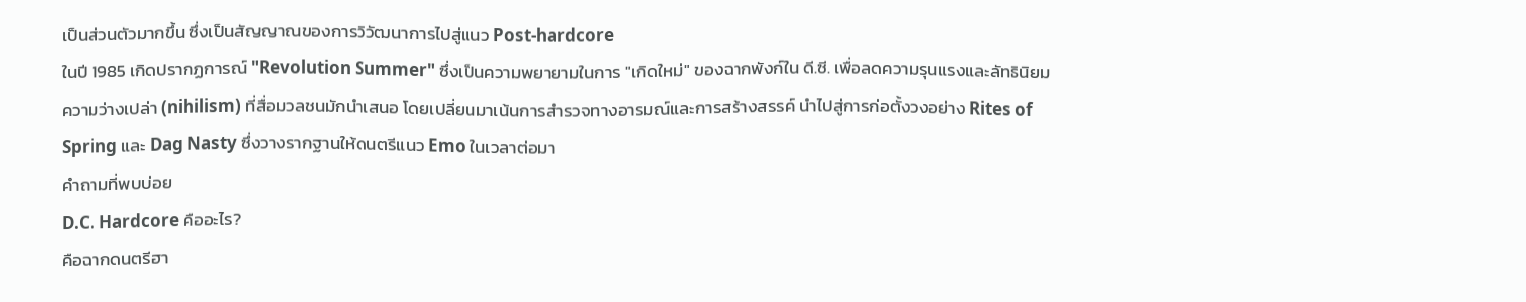เป็นส่วนตัวมากขึ้น ซึ่งเป็นสัญญาณของการวิวัฒนาการไปสู่แนว Post-hardcore
ในปี 1985 เกิดปรากฏการณ์ "Revolution Summer" ซึ่งเป็นความพยายามในการ "เกิดใหม่" ของฉากพังก์ใน ดี.ซี. เพื่อลดความรุนแรงและลัทธินิยมความว่างเปล่า (nihilism) ที่สื่อมวลชนมักนำเสนอ โดยเปลี่ยนมาเน้นการสำรวจทางอารมณ์และการสร้างสรรค์ นำไปสู่การก่อตั้งวงอย่าง Rites of Spring และ Dag Nasty ซึ่งวางรากฐานให้ดนตรีแนว Emo ในเวลาต่อมา
คำถามที่พบบ่อย
D.C. Hardcore คืออะไร?
คือฉากดนตรีฮา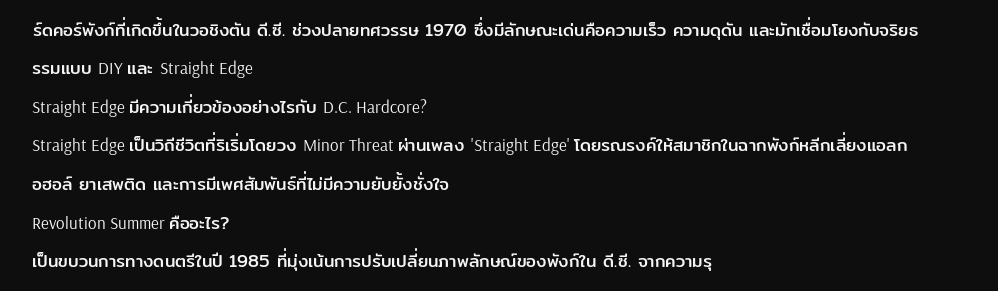ร์ดคอร์พังก์ที่เกิดขึ้นในวอชิงตัน ดี.ซี. ช่วงปลายทศวรรษ 1970 ซึ่งมีลักษณะเด่นคือความเร็ว ความดุดัน และมักเชื่อมโยงกับจริยธรรมแบบ DIY และ Straight Edge
Straight Edge มีความเกี่ยวข้องอย่างไรกับ D.C. Hardcore?
Straight Edge เป็นวิถีชีวิตที่ริเริ่มโดยวง Minor Threat ผ่านเพลง 'Straight Edge' โดยรณรงค์ให้สมาชิกในฉากพังก์หลีกเลี่ยงแอลกอฮอล์ ยาเสพติด และการมีเพศสัมพันธ์ที่ไม่มีความยับยั้งชั่งใจ
Revolution Summer คืออะไร?
เป็นขบวนการทางดนตรีในปี 1985 ที่มุ่งเน้นการปรับเปลี่ยนภาพลักษณ์ของพังก์ใน ดี.ซี. จากความรุ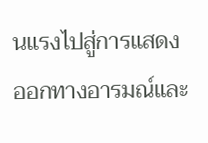นแรงไปสู่การแสดงออกทางอารมณ์และ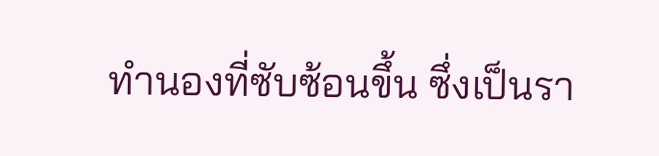ทำนองที่ซับซ้อนขึ้น ซึ่งเป็นรา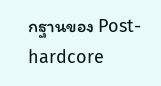กฐานของ Post-hardcore